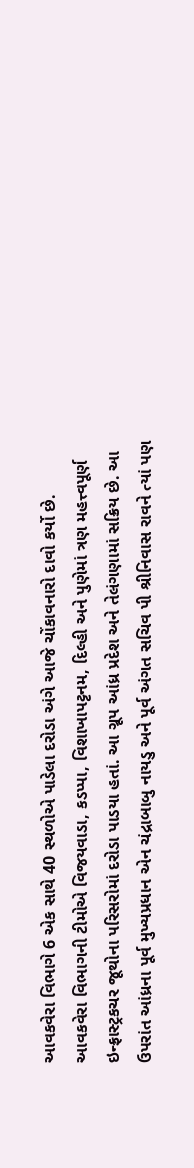આવકવેરા વિભાગે 6 એક સાથે 40 સ્થળોએ પાડેલા દરોડા અંગે આજે ચોંકાવનારો દાવો કર્યો છે. આવકવેરા વિભાગની ટીમોએ વિજયવાડા, કડપ્પા, વિશાખાપટ્ટનમ, દિલ્હી અને પુણેમાં ત્રણ મહત્ત્વપૂર્ણ ઇન્ફ્રાસ્ટ્રકચર જૂથોના પરિસરોમાં દરોડા પાડયા હતાં. આ ગ્રૂપ આંધ્ર પ્રદેશ અને તેલંગણામાં સક્રિય છે. આ ઉપરાંત આંધ્રના પૂર્વ મુખ્યપ્રધાન એન ચંદ્રાબાબુ નાયડુ અને પૂર્વ અંગત સચિવ પી શ્રીનિવાસ રાવને ત્યાં પણ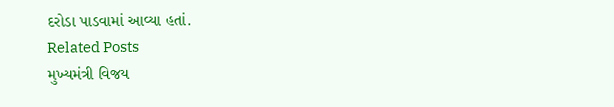દરોડા પાડવામાં આવ્યા હતાં.
Related Posts
મુખ્યમંત્રી વિજય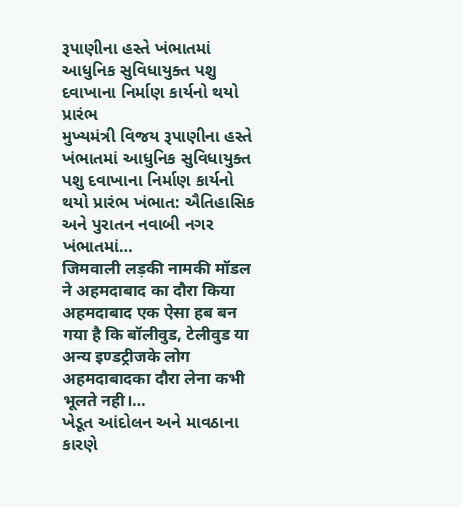રૂપાણીના હસ્તે ખંભાતમાં આધુનિક સુવિધાયુક્ત પશુ દવાખાના નિર્માણ કાર્યનો થયો પ્રારંભ
મુખ્યમંત્રી વિજય રૂપાણીના હસ્તે ખંભાતમાં આધુનિક સુવિધાયુક્ત પશુ દવાખાના નિર્માણ કાર્યનો થયો પ્રારંભ ખંભાત: ઐતિહાસિક અને પુરાતન નવાબી નગર ખંભાતમાં…
जिमवाली लड़की नामकी मॉडल ने अहमदाबाद का दौरा किया
अहमदाबाद एक ऐसा हब बन गया है कि बॉलीवुड, टेलीवुड या अन्य इण्डट्रीजके लोग अहमदाबादका दौरा लेना कभी भूलते नही।…
ખેડૂત આંદોલન અને માવઠાના કારણે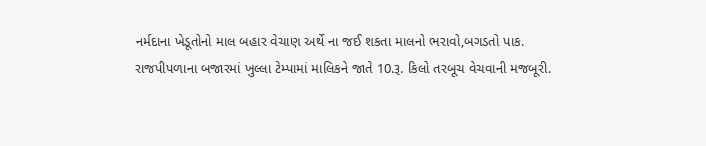નર્મદાના ખેડૂતોનો માલ બહાર વેચાણ અર્થે ના જઈ શકતા માલનો ભરાવો,બગડતો પાક.
રાજપીપળાના બજારમાં ખુલ્લા ટેમ્પામાં માલિકને જાતે 10.રૂ. કિલો તરબૂચ વેચવાની મજબૂરી.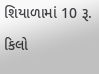શિયાળામાં 10 રૂ. કિલો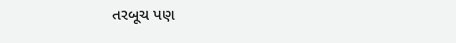તરબૂચ પણ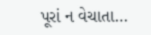પૂરાં ન વેચાતા…